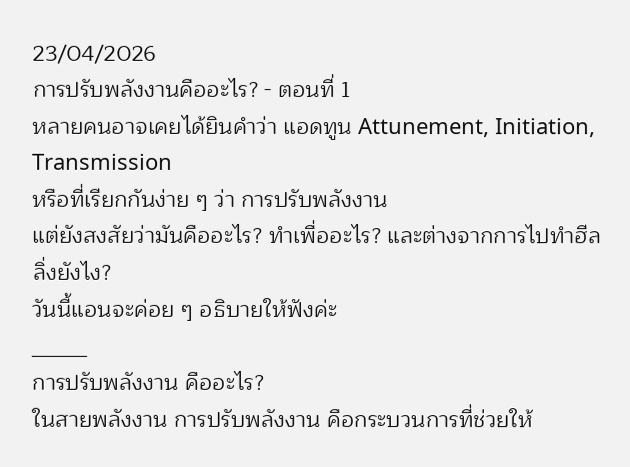23/04/2026
การปรับพลังงานคืออะไร? - ตอนที่ 1
หลายคนอาจเคยได้ยินคำว่า แอดทูน Attunement, Initiation, Transmission
หรือที่เรียกกันง่าย ๆ ว่า การปรับพลังงาน
แต่ยังสงสัยว่ามันคืออะไร? ทำเพื่ออะไร? และต่างจากการไปทำฮีลลิ่งยังไง?
วันนี้แอนจะค่อย ๆ อธิบายให้ฟังค่ะ
_____
การปรับพลังงาน คืออะไร?
ในสายพลังงาน การปรับพลังงาน คือกระบวนการที่ช่วยให้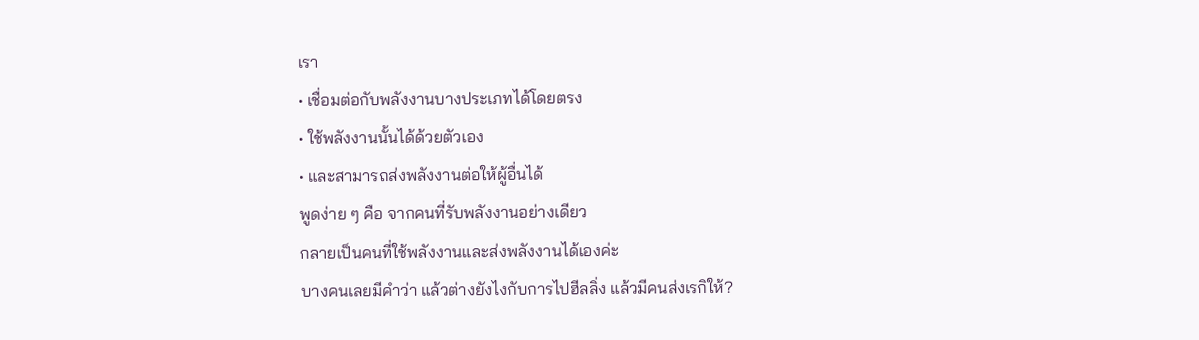เรา
• เชื่อมต่อกับพลังงานบางประเภทได้โดยตรง
• ใช้พลังงานนั้นได้ด้วยตัวเอง
• และสามารถส่งพลังงานต่อให้ผู้อื่นได้
พูดง่าย ๆ คือ จากคนที่รับพลังงานอย่างเดียว
กลายเป็นคนที่ใช้พลังงานและส่งพลังงานได้เองค่ะ
บางคนเลยมีคำว่า แล้วต่างยังไงกับการไปฮีลลิ่ง แล้วมีคนส่งเรกิให้?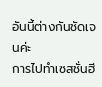อันนี้ต่างกันชัดเจนค่ะ
การไปทำเซสชั่นฮี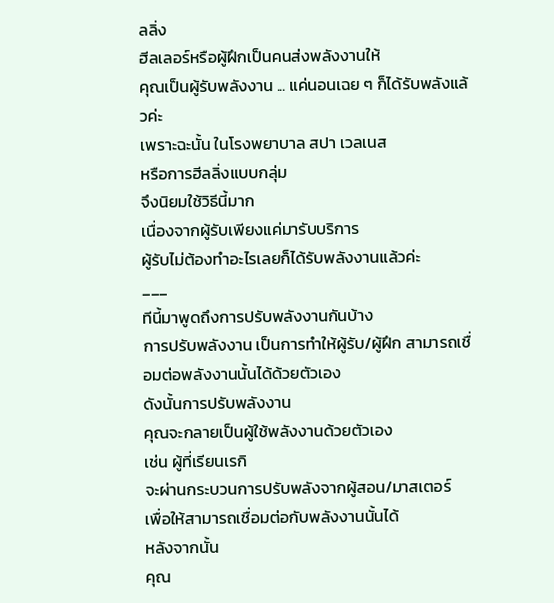ลลิ่ง
ฮีลเลอร์หรือผู้ฝึกเป็นคนส่งพลังงานให้
คุณเป็นผู้รับพลังงาน ... แค่นอนเฉย ๆ ก็ได้รับพลังแล้วค่ะ
เพราะฉะนั้น ในโรงพยาบาล สปา เวลเนส
หรือการฮีลลิ่งแบบกลุ่ม
จึงนิยมใช้วิธีนี้มาก
เนื่องจากผู้รับเพียงแค่มารับบริการ
ผู้รับไม่ต้องทำอะไรเลยก็ได้รับพลังงานแล้วค่ะ
___
ทีนี้มาพูดถึงการปรับพลังงานกันบ้าง
การปรับพลังงาน เป็นการทำให้ผู้รับ/ผู้ฝึก สามารถเชื่อมต่อพลังงานนั้นได้ด้วยตัวเอง
ดังนั้นการปรับพลังงาน
คุณจะกลายเป็นผู้ใช้พลังงานด้วยตัวเอง
เช่น ผู้ที่เรียนเรกิ
จะผ่านกระบวนการปรับพลังจากผู้สอน/มาสเตอร์
เพื่อให้สามารถเชื่อมต่อกับพลังงานนั้นได้
หลังจากนั้น
คุณ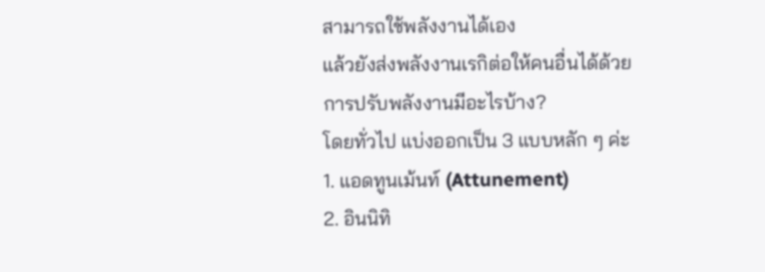สามารถใช้พลังงานได้เอง
แล้วยังส่งพลังงานเรกิต่อให้คนอื่นได้ด้วย
การปรับพลังงานมีอะไรบ้าง?
โดยทั่วไป แบ่งออกเป็น 3 แบบหลัก ๆ ค่ะ
1. แอดทูนเม้นท์ (Attunement)
2. อินนิทิ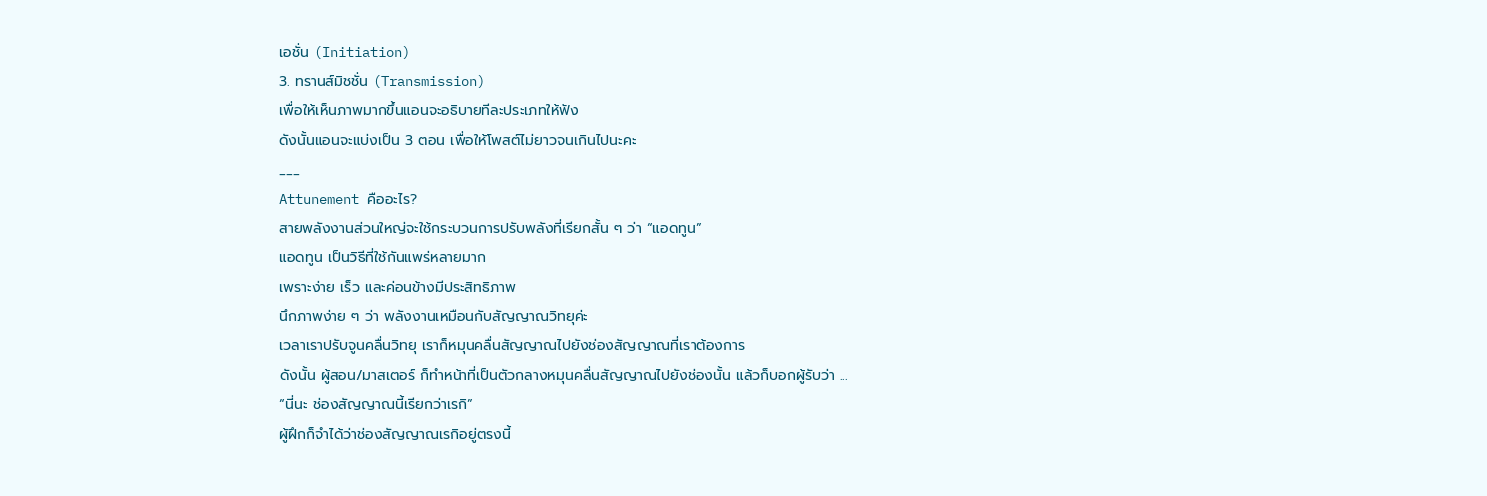เอชั่น (Initiation)
3. ทรานส์มิชชั่น (Transmission)
เพื่อให้เห็นภาพมากขึ้นแอนจะอธิบายทีละประเภทให้ฟัง
ดังนั้นแอนจะแบ่งเป็น 3 ตอน เพื่อให้โพสต์ไม่ยาวจนเกินไปนะคะ
___
Attunement คืออะไร?
สายพลังงานส่วนใหญ่จะใช้กระบวนการปรับพลังที่เรียกสั้น ๆ ว่า “แอดทูน”
แอดทูน เป็นวิธีที่ใช้กันแพร่หลายมาก
เพราะง่าย เร็ว และค่อนข้างมีประสิทธิภาพ
นึกภาพง่าย ๆ ว่า พลังงานเหมือนกับสัญญาณวิทยุค่ะ
เวลาเราปรับจูนคลื่นวิทยุ เราก็หมุนคลื่นสัญญาณไปยังช่องสัญญาณที่เราต้องการ
ดังนั้น ผู้สอน/มาสเตอร์ ก็ทำหน้าที่เป็นตัวกลางหมุนคลื่นสัญญาณไปยังช่องนั้น แล้วก็บอกผู้รับว่า ...
“นี่นะ ช่องสัญญาณนี้เรียกว่าเรกิ”
ผู้ฝึกก็จำได้ว่าช่องสัญญาณเรกิอยู่ตรงนี้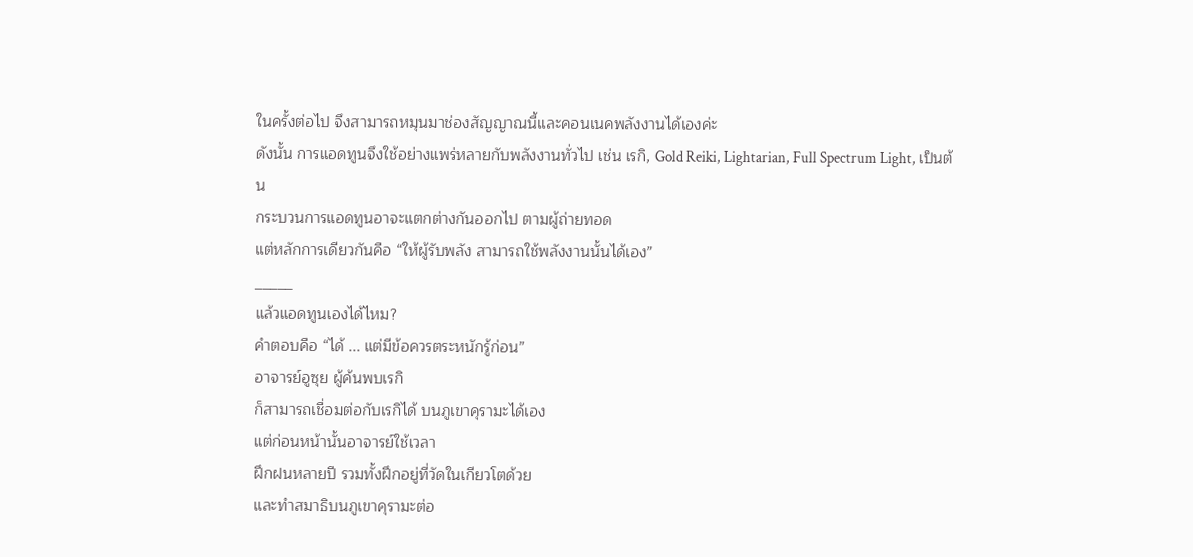ในครั้งต่อไป จึงสามารถหมุนมาช่องสัญญาณนี้และคอนเนคพลังงานได้เองค่ะ
ดังนั้น การแอดทูนจึงใช้อย่างแพร่หลายกับพลังงานทั่วไป เช่น เรกิ, Gold Reiki, Lightarian, Full Spectrum Light, เป็นต้น
กระบวนการแอดทูนอาจะแตกต่างกันออกไป ตามผู้ถ่ายทอด
แต่หลักการเดียวกันคือ “ให้ผู้รับพลัง สามารถใช้พลังงานนั้นได้เอง”
_____
แล้วแอดทูนเองได้ไหม?
คำตอบคือ “ได้ ... แต่มีข้อควรตระหนักรู้ก่อน”
อาจารย์อูซุย ผู้ค้นพบเรกิ
ก็สามารถเชื่อมต่อกับเรกิได้ บนภูเขาคุรามะได้เอง
แต่ก่อนหน้านั้นอาจารย์ใช้เวลา
ฝึกฝนหลายปี รวมทั้งฝึกอยู่ที่วัดในเกียวโตด้วย
และทำสมาธิบนภูเขาคุรามะต่อ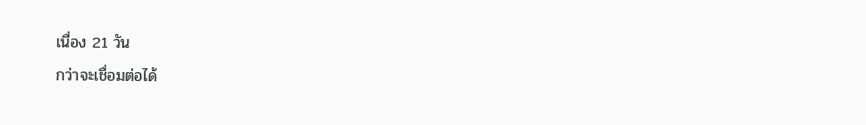เนื่อง 21 วัน
กว่าจะเชื่อมต่อได้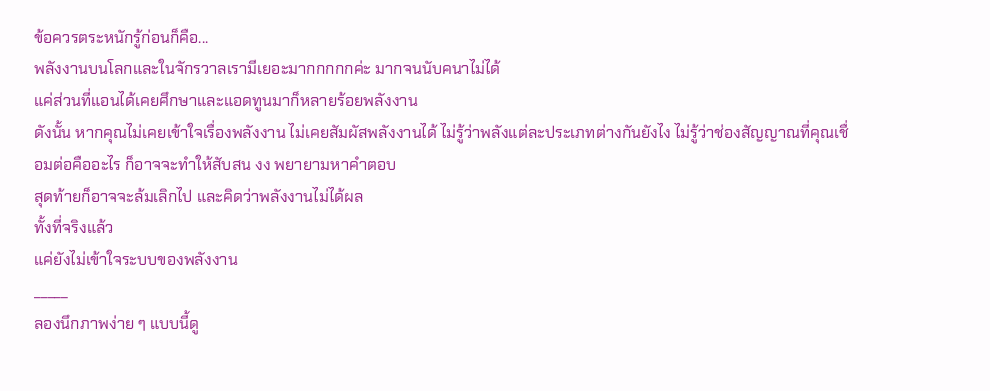ข้อควรตระหนักรู้ก่อนก็คือ...
พลังงานบนโลกและในจักรวาลเรามีเยอะมากกกกกค่ะ มากจนนับคนาไม่ได้
แค่ส่วนที่แอนได้เคยศึกษาและแอดทูนมาก็หลายร้อยพลังงาน
ดังนั้น หากคุณไม่เคยเข้าใจเรื่องพลังงาน ไม่เคยสัมผัสพลังงานได้ ไม่รู้ว่าพลังแต่ละประเภทต่างกันยังไง ไม่รู้ว่าช่องสัญญาณที่คุณเชื่อมต่อคืออะไร ก็อาจจะทำให้สับสน งง พยายามหาคำตอบ
สุดท้ายก็อาจจะล้มเลิกไป และคิดว่าพลังงานไม่ได้ผล
ทั้งที่จริงแล้ว
แค่ยังไม่เข้าใจระบบของพลังงาน
_____
ลองนึกภาพง่าย ๆ แบบนี้ดู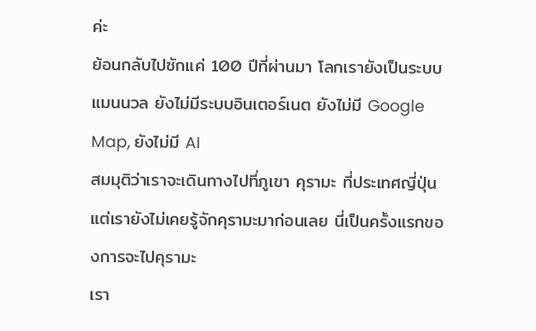ค่ะ
ย้อนกลับไปซักแค่ 100 ปีที่ผ่านมา โลกเรายังเป็นระบบแมนนวล ยังไม่มีระบบอินเตอร์เนต ยังไม่มี Google Map, ยังไม่มี AI
สมมุติว่าเราจะเดินทางไปที่ภูเขา คุรามะ ที่ประเทศญี่ปุ่น
แต่เรายังไม่เคยรู้จักคุรามะมาก่อนเลย นี่เป็นครั้งแรกของการจะไปคุรามะ
เรา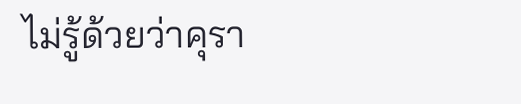ไม่รู้ด้วยว่าคุรา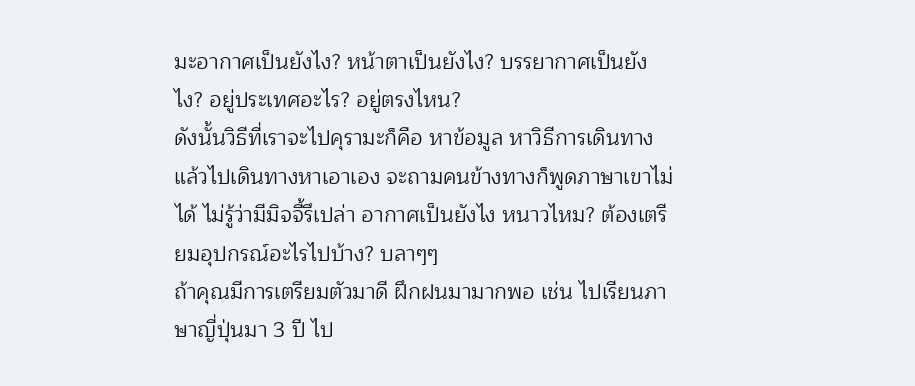มะอากาศเป็นยังไง? หน้าตาเป็นยังไง? บรรยากาศเป็นยังไง? อยู่ประเทศอะไร? อยู่ตรงไหน?
ดังนั้นวิธีที่เราจะไปคุรามะก็คือ หาข้อมูล หาวิธีการเดินทาง แล้วไปเดินทางหาเอาเอง จะถามคนข้างทางก็พูดภาษาเขาไม่ได้ ไม่รู้ว่ามีมิจจี้รึเปล่า อากาศเป็นยังไง หนาวไหม? ต้องเตรียมอุปกรณ์อะไรไปบ้าง? บลาๆๆ
ถ้าคุณมีการเตรียมตัวมาดี ฝึกฝนมามากพอ เช่น ไปเรียนภาษาญี่ปุ่นมา 3 ปี ไป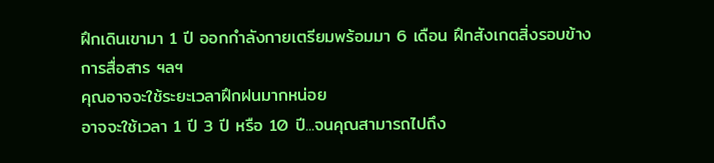ฝึกเดินเขามา 1 ปี ออกกำลังกายเตรียมพร้อมมา 6 เดือน ฝึกสังเกตสิ่งรอบข้าง การสื่อสาร ฯลฯ
คุณอาจจะใช้ระยะเวลาฝึกฝนมากหน่อย
อาจจะใช้เวลา 1 ปี 3 ปี หรือ 10 ปี...จนคุณสามารถไปถึง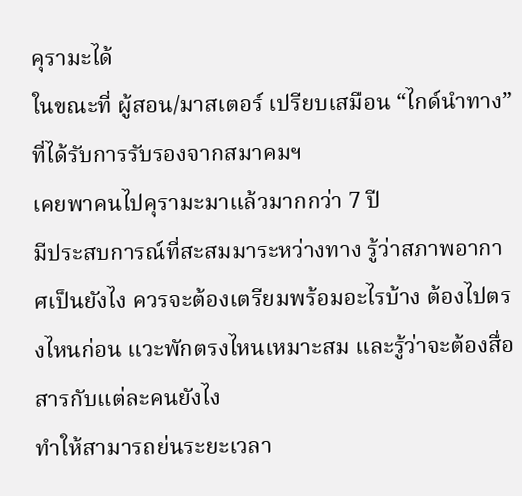คุรามะได้
ในขณะที่ ผู้สอน/มาสเตอร์ เปรียบเสมือน “ไกด์นำทาง” ที่ได้รับการรับรองจากสมาคมฯ
เคยพาคนไปคุรามะมาแล้วมากกว่า 7 ปี
มีประสบการณ์ที่สะสมมาระหว่างทาง รู้ว่าสภาพอากาศเป็นยังไง ควรจะต้องเตรียมพร้อมอะไรบ้าง ต้องไปตรงไหนก่อน แวะพักตรงไหนเหมาะสม และรู้ว่าจะต้องสื่อสารกับแต่ละคนยังไง
ทำให้สามารถย่นระยะเวลา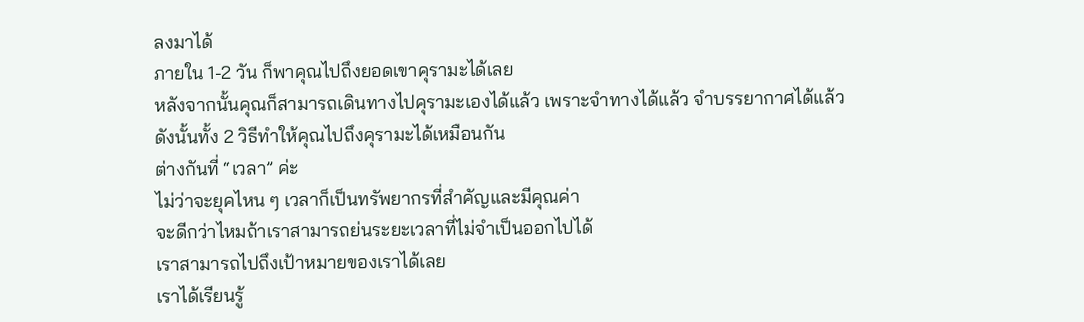ลงมาได้
ภายใน 1-2 วัน ก็พาคุณไปถึงยอดเขาคุรามะได้เลย
หลังจากนั้นคุณก็สามารถเดินทางไปคุรามะเองได้แล้ว เพราะจำทางได้แล้ว จำบรรยากาศได้แล้ว
ดังนั้นทั้ง 2 วิธีทำให้คุณไปถึงคุรามะได้เหมือนกัน
ต่างกันที่ “เวลา” ค่ะ
ไม่ว่าจะยุคไหน ๆ เวลาก็เป็นทรัพยากรที่สำคัญและมีคุณค่า
จะดีกว่าไหมถ้าเราสามารถย่นระยะเวลาที่ไม่จำเป็นออกไปได้
เราสามารถไปถึงเป้าหมายของเราได้เลย
เราได้เรียนรู้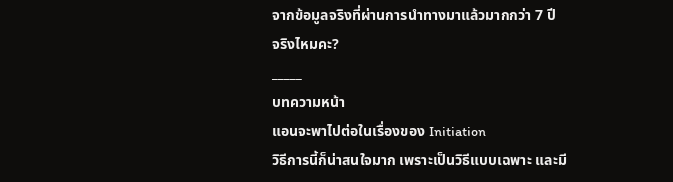จากข้อมูลจริงที่ผ่านการนำทางมาแล้วมากกว่า 7 ปี
จริงไหมคะ?
_____
บทความหน้า
แอนจะพาไปต่อในเรื่องของ Initiation
วิธีการนี้ก็น่าสนใจมาก เพราะเป็นวิธีแบบเฉพาะ และมี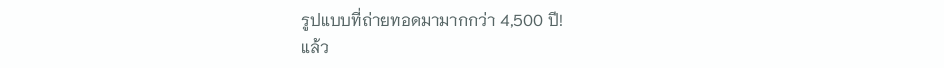รูปแบบที่ถ่ายทอดมามากกว่า 4,500 ปี!
แล้ว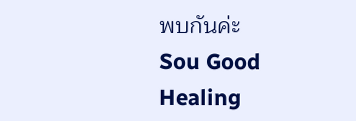พบกันค่ะ
Sou Good Healing